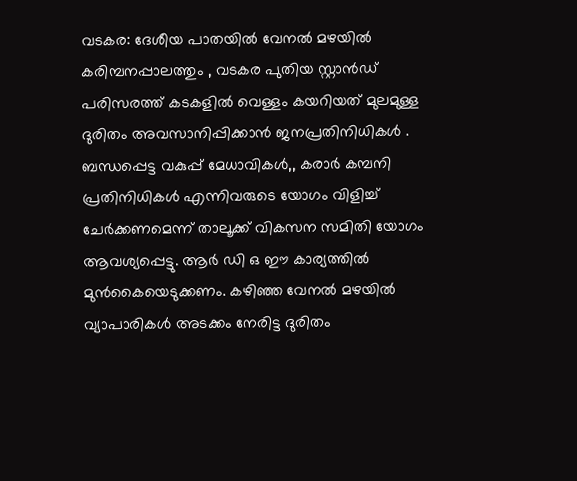വടകര: ദേശീയ പാതയിൽ വേനൽ മഴയിൽ കരിമ്പനപ്പാലത്തും , വടകര പുതിയ സ്റ്റാൻഡ് പരിസരത്ത് കടകളിൽ വെള്ളം കയറിയത് മുലമുള്ള ദുരിതം അവസാനിപ്പിക്കാൻ ജനപ്രതിനിധികൾ . ബന്ധപ്പെട്ട വകുപ്പ് മേധാവികൾ,, കരാർ കമ്പനി പ്രതിനിധികൾ എന്നിവരുടെ യോഗം വിളിച്ച് ചേർക്കണമെന്ന് താലൂക്ക് വികസന സമിതി യോഗം ആവശ്യപ്പെട്ടു. ആർ ഡി ഒ ഈ കാര്യത്തിൽ മുൻകൈയെടുക്കണം. കഴിഞ്ഞ വേനൽ മഴയിൽ വ്യാപാരികൾ അടക്കം നേരിട്ട ദുരിതം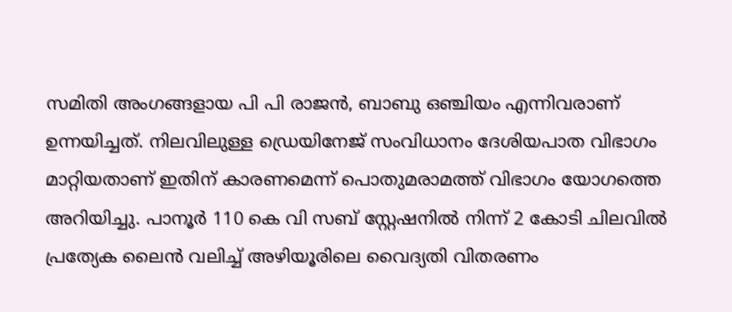സമിതി അംഗങ്ങളായ പി പി രാജൻ, ബാബു ഒഞ്ചിയം എന്നിവരാണ് ഉന്നയിച്ചത്. നിലവിലുള്ള ഡ്രെയിനേജ് സംവിധാനം ദേശിയപാത വിഭാഗം മാറ്റിയതാണ് ഇതിന് കാരണമെന്ന് പൊതുമരാമത്ത് വിഭാഗം യോഗത്തെ അറിയിച്ചു. പാനൂർ 110 കെ വി സബ് സ്റ്റേഷനിൽ നിന്ന് 2 കോടി ചിലവിൽ പ്രത്യേക ലൈൻ വലിച്ച് അഴിയൂരിലെ വൈദ്യതി വിതരണം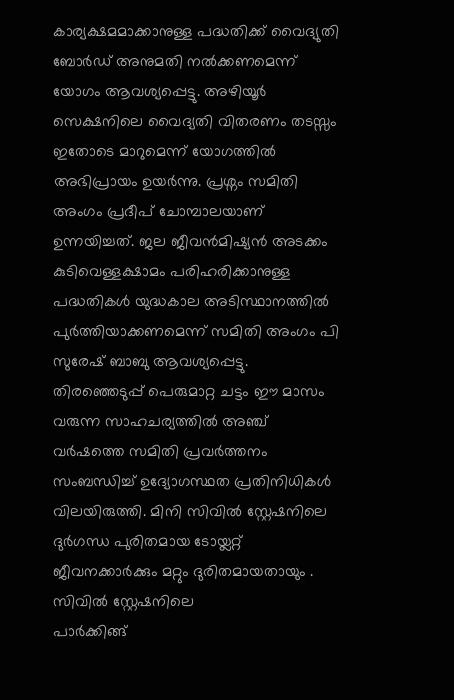കാര്യക്ഷമമാക്കാനുള്ള പദ്ധതിക്ക് വൈദ്യുതി ബോർഡ് അനുമതി നൽക്കണമെന്ന് യോഗം ആവശ്യപ്പെട്ടു. അഴിയൂർ സെക്ഷനിലെ വൈദ്യതി വിതരണം തടസ്സം ഇതോടെ മാറുമെന്ന് യോഗത്തിൽ അഭിപ്രായം ഉയർന്നു. പ്രശ്നം സമിതി അംഗം പ്രദീപ് ചോമ്പാലയാണ് ഉന്നയിച്ചത്. ജല ജീവൻമിഷ്യൻ അടക്കം കുടിവെള്ളക്ഷാമം പരിഹരിക്കാനുള്ള പദ്ധതികൾ യുദ്ധകാല അടിസ്ഥാനത്തിൽ പുർത്തിയാക്കണമെന്ന് സമിതി അംഗം പി സുരേഷ് ബാബു ആവശ്യപ്പെട്ടു. തിരഞ്ഞെടുപ്പ് പെരുമാറ്റ ചട്ടം ഈ മാസം വരുന്ന സാഹചര്യത്തിൽ അഞ്ച് വർഷത്തെ സമിതി പ്രവർത്തനം സംബന്ധിച്ച് ഉദ്യോഗസ്ഥത പ്രതിനിധികൾ വിലയിരുത്തി. മിനി സിവിൽ സ്റ്റേഷനിലെ ദുർഗന്ധ പുരിതമായ ടോയ്ലറ്റ് ജീവനക്കാർക്കും മറ്റും ദുരിതമായതായും . സിവിൽ സ്റ്റേഷനിലെ
പാർക്കിങ്ങ്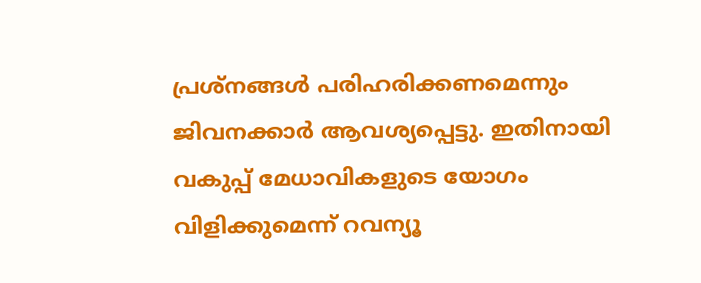പ്രശ്നങ്ങൾ പരിഹരിക്കണമെന്നും ജിവനക്കാർ ആവശ്യപ്പെട്ടു. ഇതിനായി വകുപ്പ് മേധാവികളുടെ യോഗം വിളിക്കുമെന്ന് റവന്യൂ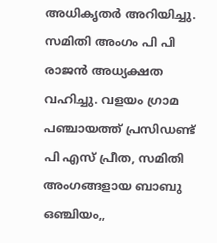അധികൃതർ അറിയിച്ചു. സമിതി അംഗം പി പി രാജൻ അധ്യക്ഷത വഹിച്ചു. വളയം ഗ്രാമ പഞ്ചായത്ത് പ്രസിഡണ്ട് പി എസ് പ്രീത, സമിതി അംഗങ്ങളായ ബാബു ഒഞ്ചിയം,,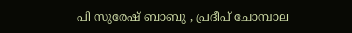പി സുരേഷ് ബാബു , പ്രദീപ് ചോമ്പാല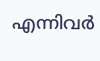എന്നിവർ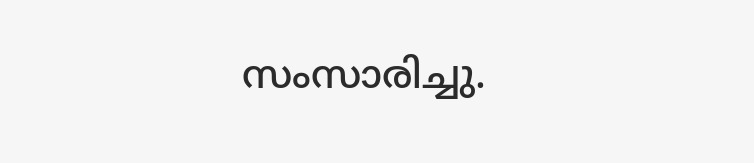സംസാരിച്ചു.